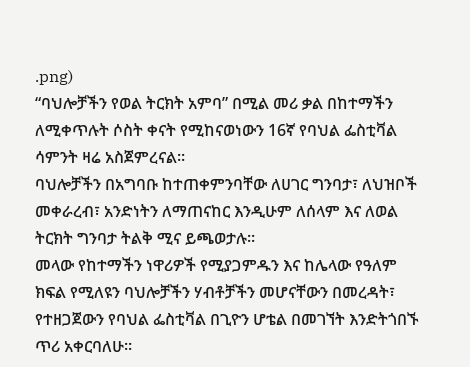.png)
“ባህሎቻችን የወል ትርክት አምባ” በሚል መሪ ቃል በከተማችን ለሚቀጥሉት ሶስት ቀናት የሚከናወነውን 16ኛ የባህል ፌስቲቫል ሳምንት ዛሬ አስጀምረናል።
ባህሎቻችን በአግባቡ ከተጠቀምንባቸው ለሀገር ግንባታ፣ ለህዝቦች መቀራረብ፣ አንድነትን ለማጠናከር እንዲሁም ለሰላም እና ለወል ትርክት ግንባታ ትልቅ ሚና ይጫወታሉ።
መላው የከተማችን ነዋሪዎች የሚያጋምዱን እና ከሌላው የዓለም ክፍል የሚለዩን ባህሎቻችን ሃብቶቻችን መሆናቸውን በመረዳት፣ የተዘጋጀውን የባህል ፌስቲቫል በጊዮን ሆቴል በመገኘት እንድትጎበኙ ጥሪ አቀርባለሁ።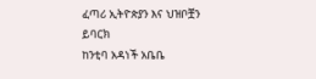ፈጣሪ ኢትዮጵያን እና ህዝቦቿን ይባርክ
ከንቲባ አዳነች አቤቤ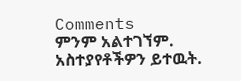Comments
ምንም አልተገኘም.
አስተያየቶችዎን ይተዉት.